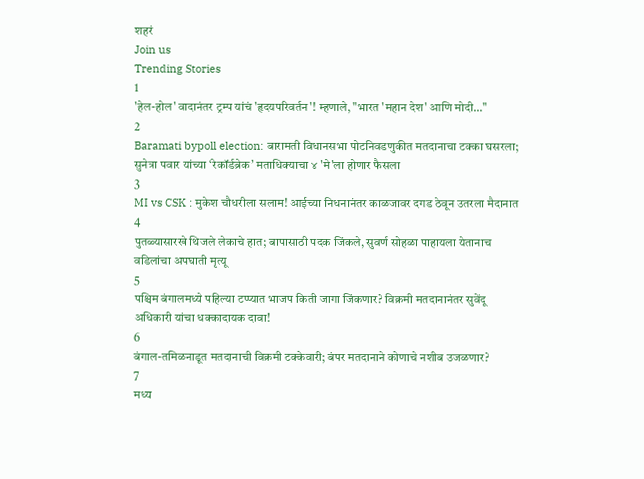शहरं
Join us
Trending Stories
1
'हेल-होल' वादानंतर ट्रम्प यांचं 'हृदयपरिवर्तन'! म्हणाले, "भारत 'महान देश' आणि मोदी..."
2
Baramati bypoll election: बारामती विधानसभा पोटनिवडणुकीत मतदानाचा टक्का घसरला; सुनेत्रा पवार यांच्या ‘रेकॉर्डब्रेक’ मताधिक्याचा ४ 'मे'ला होणार फैसला
3
MI vs CSK : मुकेश चौधरीला सलाम! आईच्या निधनानंतर काळजावर दगड ठेवून उतरला मैदानात
4
पुतळ्यासारखे थिजले लेकाचे हात; बापासाठी पदक जिंकले, सुवर्ण सोहळा पाहायला येतानाच वडिलांचा अपघाती मृत्यू
5
पश्चिम बंगालमध्ये पहिल्या टप्प्यात भाजप किती जागा जिंकणार? विक्रमी मतदानानंतर सुवेंदू अधिकारी यांचा धक्कादायक दावा!
6
बंगाल-तमिळनाडूत मतदानाची विक्रमी टक्केवारी; बंपर मतदानाने कोणाचे नशीब उजळणार?
7
मध्य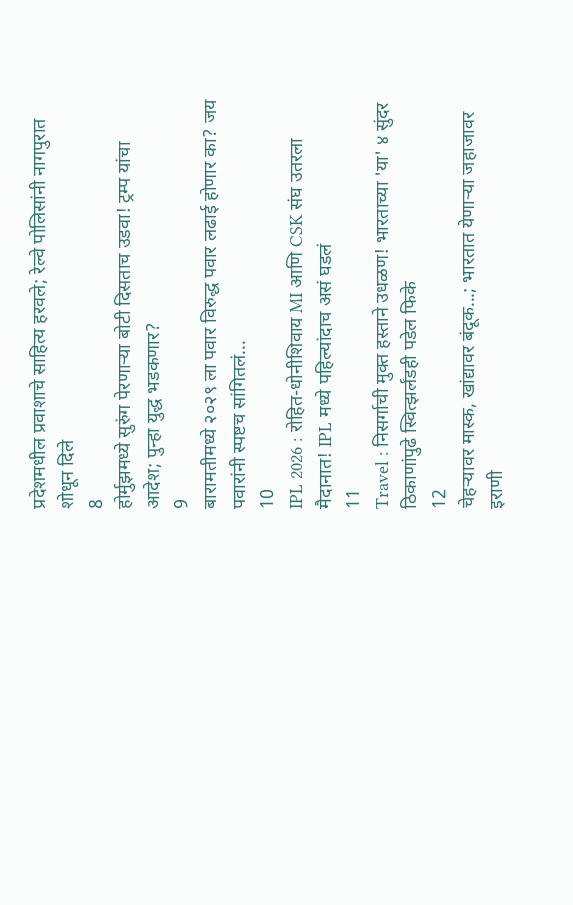प्रदेशमधील प्रवाशाचे साहित्य हरवले; रेल्वे पोलिसांनी नागपुरात शोधून दिले
8
होर्मुझमध्ये सुरुंग पेरणाऱ्या बोटी दिसताच उडवा! ट्रम्प यांचा आदेश; पुन्हा युद्ध भडकणार?
9
बारामतीमध्ये २०२९ ला पवार विरुद्ध पवार लढाई होणार का? जय पवारांनी स्पष्टच सांगितलं...
10
IPL 2026 : रोहित-धोनीशिवाय MI आणि CSK संघ उतरला मैदानात! IPL मध्ये पहिल्यांदाच असं घडलं
11
Travel : निसर्गाची मुक्त हस्ताने उधळण! भारताच्या 'या' ४ सुंदर ठिकाणांपुढे स्वित्झर्लंडही पडेल फिके
12
चेहऱ्यावर मास्क, खांद्यावर बंदूक...; भारतात येणाऱ्या जहाजावर इराणी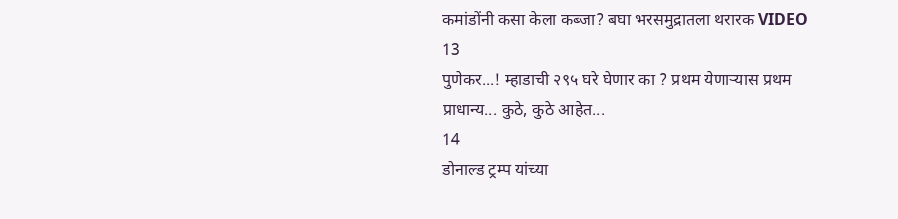कमांडोंनी कसा केला कब्जा? बघा भरसमुद्रातला थरारक VIDEO
13
पुणेकर...! म्हाडाची २९५ घरे घेणार का ? प्रथम येणाऱ्यास प्रथम प्राधान्य... कुठे, कुठे आहेत...
14
डोनाल्ड ट्रम्प यांच्या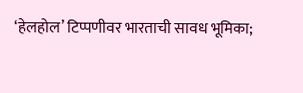‘हेलहोल’ टिप्पणीवर भारताची सावध भूमिका;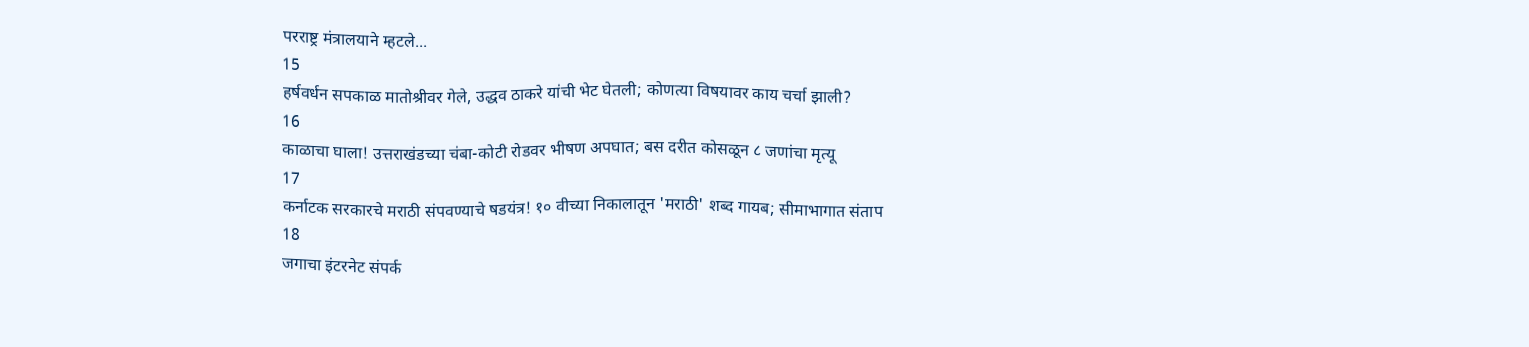परराष्ट्र मंत्रालयाने म्हटले...
15
हर्षवर्धन सपकाळ मातोश्रीवर गेले, उद्धव ठाकरे यांची भेट घेतली; कोणत्या विषयावर काय चर्चा झाली?
16
काळाचा घाला! उत्तराखंडच्या चंबा-कोटी रोडवर भीषण अपघात; बस दरीत कोसळून ८ जणांचा मृत्यू
17
कर्नाटक सरकारचे मराठी संपवण्याचे षडयंत्र! १० वीच्या निकालातून 'मराठी' शब्द गायब; सीमाभागात संताप
18
जगाचा इंटरनेट संपर्क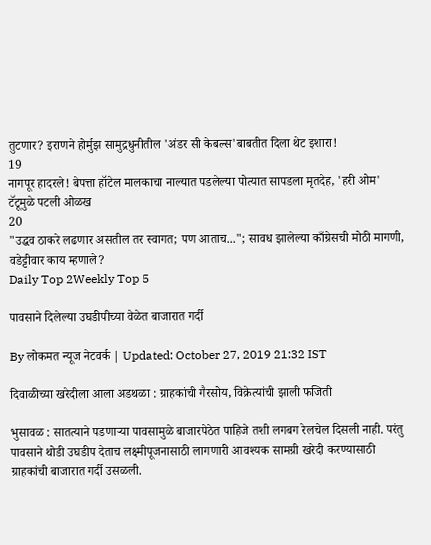तुटणार? इराणने होर्मुझ सामुद्रधुनीतील 'अंडर सी केबल्स'बाबतीत दिला थेट इशारा!
19
नागपूर हादरले! बेपत्ता हॉटेल मालकाचा नाल्यात पडलेल्या पोत्यात सापडला मृतदेह, 'हरी ओम' टॅटूमुळे पटली ओळख
20
"उद्धव ठाकरे लढणार असतील तर स्वागत; पण आताच..."; सावध झालेल्या काँग्रेसची मोठी मागणी, वडेट्टीवार काय म्हणाले?
Daily Top 2Weekly Top 5

पावसाने दिलेल्या उघडीपीच्या वेळेत बाजारात गर्दी

By लोकमत न्यूज नेटवर्क | Updated: October 27, 2019 21:32 IST

दिवाळीच्या खरेदीला आला अडथळा : ग्राहकांची गैरसोय, विक्रेत्यांची झाली फजिती

भुसावळ : सातत्याने पडणाऱ्या पावसामुळे बाजारपेठेत पाहिजे तशी लगबग रेलचेल दिसली नाही. परंतु पावसाने थोडी उघडीप देताच लक्ष्मीपूजनासाठी लागणारी आवश्यक सामग्री खरेदी करण्यासाठी ग्राहकांची बाजारात गर्दी उसळली.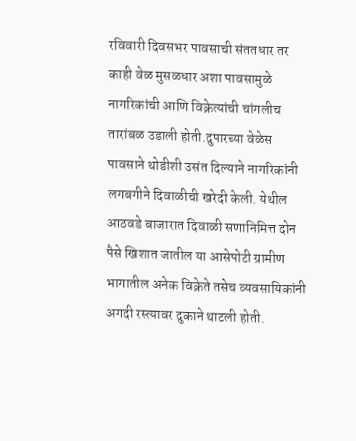रविवारी दिवसभर पावसाची संततधार तर काही वेळ मुसळधार अशा पावसामुळे नागरिकांची आणि विक्रेत्यांची चांगलीच तारांबळ उडाली होती.दुपारच्या वेळेस पावसाने थोडीशी उसंत दिल्याने नागरिकांनी लगबगीने दिवाळीची खरेदी केली. येथील आठवडे बाजारात दिवाळी सणानिमित्त दोन पैसे खिशात जातील या आसेपोटी ग्रामीण भागातील अनेक विक्रेते तसेच व्यवसायिकांनी अगदी रस्त्यावर दुकाने थाटली होती.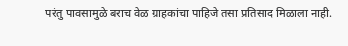परंतु पावसामुळे बराच वेळ ग्राहकांचा पाहिजे तसा प्रतिसाद मिळाला नाही.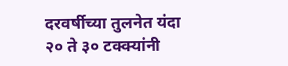दरवर्षीच्या तुलनेत यंदा २० ते ३० टक्क्यांनी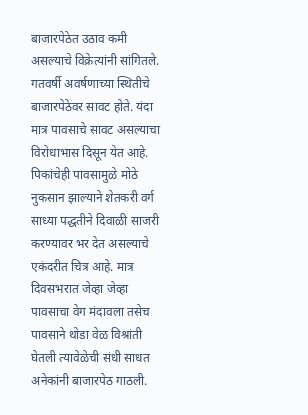बाजारपेठेत उठाव कमी असल्याचे विक्रेत्यांनी सांगितले. गतवर्षी अवर्षणाच्या स्थितीचे बाजारपेठेवर सावट होते. यंदा मात्र पावसाचे सावट असल्याचा विरोधाभास दिसून येत आहे. पिकांचेही पावसामुळे मोठे नुकसान झाल्याने शेतकरी वर्ग साध्या पद्धतीने दिवाळी साजरी करण्यावर भर देत असल्याचे एकंदरीत चित्र आहे. मात्र दिवसभरात जेव्हा जेव्हा पावसाचा वेग मंदावला तसेच पावसाने थोडा वेळ विश्रांती घेतली त्यावेळेची संधी साधत अनेकांनी बाजारपेठ गाठली.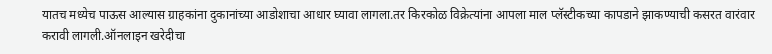यातच मध्येच पाऊस आल्यास ग्राहकांना दुकानांच्या आडोशाचा आधार घ्यावा लागला.तर किरकोळ विक्रेत्यांना आपला माल प्लॅस्टीकच्या कापडाने झाकण्याची कसरत वारंवार करावी लागली.ऑनलाइन खरेदीचा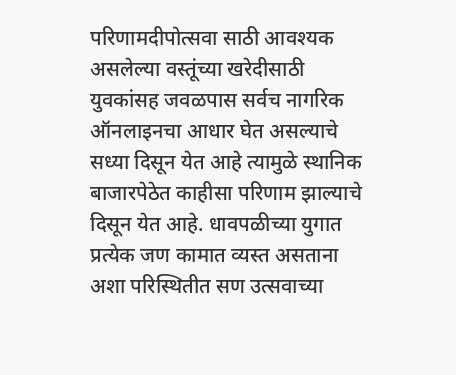परिणामदीपोत्सवा साठी आवश्यक असलेल्या वस्तूंच्या खरेदीसाठी युवकांसह जवळपास सर्वच नागरिक ऑनलाइनचा आधार घेत असल्याचे सध्या दिसून येत आहे त्यामुळे स्थानिक बाजारपेठेत काहीसा परिणाम झाल्याचे दिसून येत आहे. धावपळीच्या युगात प्रत्येक जण कामात व्यस्त असताना अशा परिस्थितीत सण उत्सवाच्या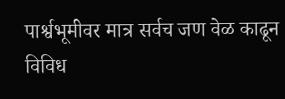पार्श्वभूमीवर मात्र सर्वच जण वेळ काढून विविध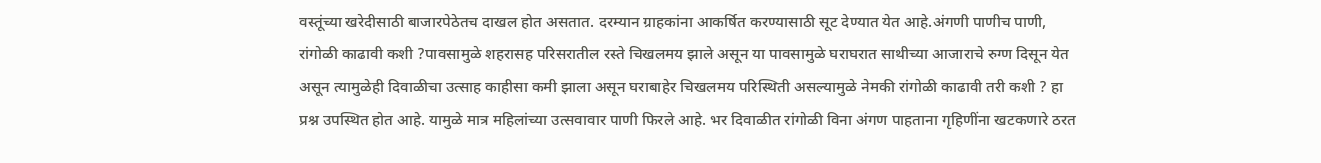वस्तूंच्या खरेदीसाठी बाजारपेठेतच दाखल होत असतात. दरम्यान ग्राहकांना आकर्षित करण्यासाठी सूट देण्यात येत आहे.अंगणी पाणीच पाणी, रांगोळी काढावी कशी ?पावसामुळे शहरासह परिसरातील रस्ते चिखलमय झाले असून या पावसामुळे घराघरात साथीच्या आजाराचे रुग्ण दिसून येत असून त्यामुळेही दिवाळीचा उत्साह काहीसा कमी झाला असून घराबाहेर चिखलमय परिस्थिती असल्यामुळे नेमकी रांगोळी काढावी तरी कशी ? हा प्रश्न उपस्थित होत आहे. यामुळे मात्र महिलांच्या उत्सवावार पाणी फिरले आहे. भर दिवाळीत रांगोळी विना अंगण पाहताना गृहिणींना खटकणारे ठरत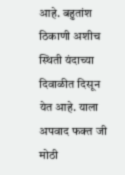आहे. बहुतांश ठिकाणी अशीच स्थिती यंदाच्या दिवाळीत दिसून येत आहे. याला अपवाद फक्त जी मोठी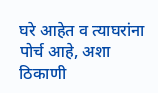घरे आहेत व त्याघरांना पोर्च आहे, अशा ठिकाणी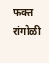फक्त रांगोळी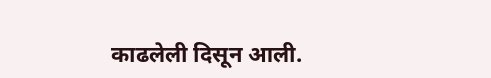काढलेली दिसून आली.